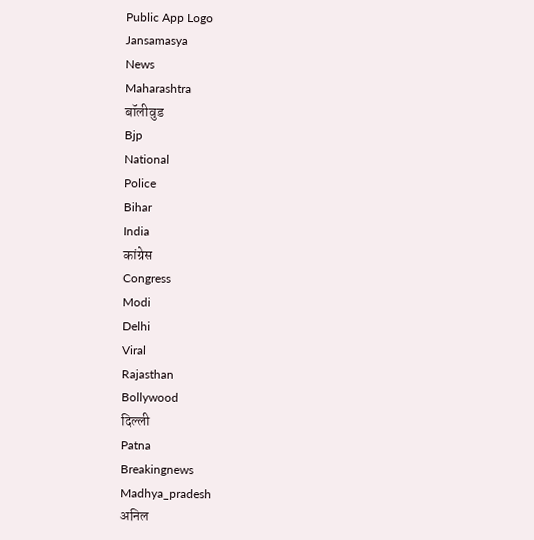Public App Logo
Jansamasya
News
Maharashtra
बॉलीवुड
Bjp
National
Police
Bihar
India
कांग्रेस
Congress
Modi
Delhi
Viral
Rajasthan
Bollywood
दिल्ली
Patna
Breakingnews
Madhya_pradesh
अनिल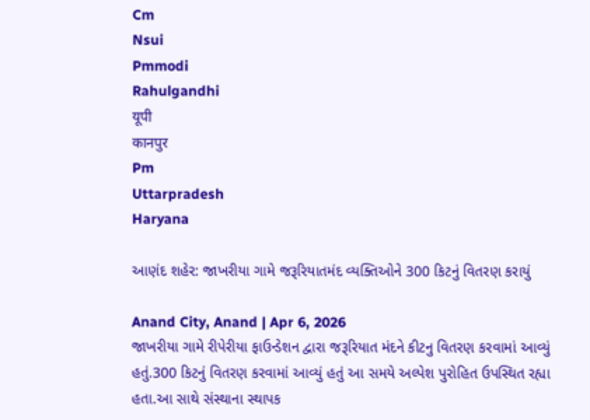Cm
Nsui
Pmmodi
Rahulgandhi
यूपी
कानपुर
Pm
Uttarpradesh
Haryana

આણંદ શહેર: જાખરીયા ગામે જરૂરિયાતમંદ વ્યક્તિઓને 300 કિટનું વિતરણ કરાયું

Anand City, Anand | Apr 6, 2026
જાખરીયા ગામે રીપેરીયા ફાઉન્ડેશન દ્વારા જરૂરિયાત મંદને કીટનુ વિતરણ કરવામાં આવ્યું હતું.300 કિટનું વિતરણ કરવામાં આવ્યું હતું આ સમયે અલ્પેશ પુરોહિત ઉપસ્થિત રહ્યા હતા.આ સાથે સંસ્થાના સ્થાપક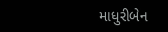માધુરીબેન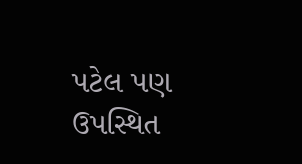પટેલ પણ ઉપસ્થિત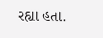રહ્યા હતા.